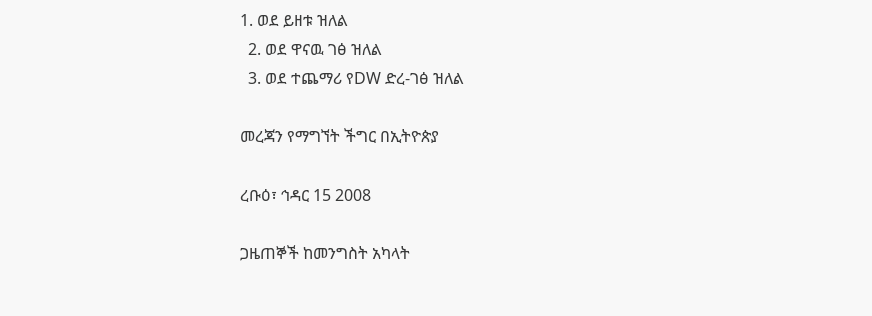1. ወደ ይዘቱ ዝለል
  2. ወደ ዋናዉ ገፅ ዝለል
  3. ወደ ተጨማሪ የDW ድረ-ገፅ ዝለል

መረጃን የማግኘት ችግር በኢትዮጵያ

ረቡዕ፣ ኅዳር 15 2008

ጋዜጠኞች ከመንግስት አካላት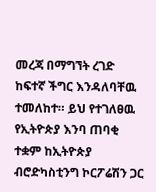መረጃ በማግኘት ረገድ ከፍተኛ ችግር እንዳለባቸዉ ተመለከተ። ይህ የተገለፀዉ የኢትዮጵያ እንባ ጠባቂ ተቋም ከኢትዮጵያ ብሮድካስቲንግ ኮርፖሬሽን ጋር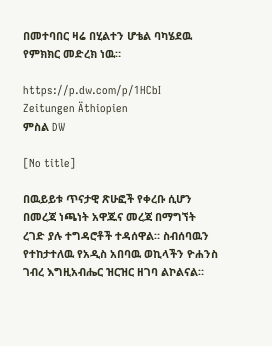በመተባበር ዛሬ በሂልተን ሆቴል ባካሄደዉ የምክክር መድረክ ነዉ።

https://p.dw.com/p/1HCbI
Zeitungen Äthiopien
ምስል DW

[No title]

በዉይይቱ ጥናታዊ ጽሁፎች የቀረቡ ሲሆን በመረጃ ነጫነት አዋጁና መረጃ በማግኘት ረገድ ያሉ ተግዳሮቶች ተዳሰዋል። ስብሰባዉን የተከታተለዉ የአዲስ አበባዉ ወኪላችን ዮሐንስ ገብረ እግዚአብሔር ዝርዝር ዘገባ ልኮልናል።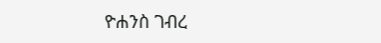ዮሐንስ ገብረ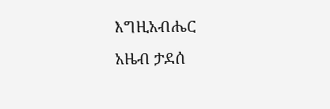እግዚአብሔር
አዜብ ታደሰ